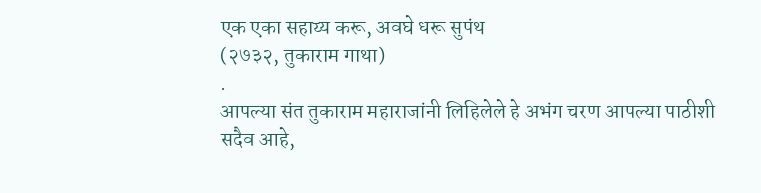एक एका सहाय्य करू, अवघे धरू सुपंथ
(२७३२, तुकाराम गाथा)
.
आपल्या संत तुकाराम महाराजांनी लिहिलेले हे अभंग चरण आपल्या पाठीशी सदैव आहे,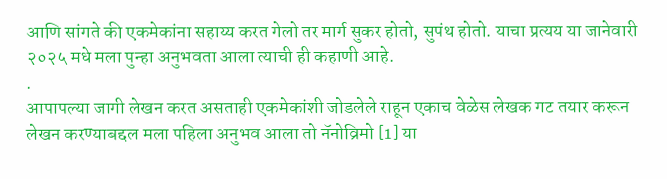आणि सांगते की एकमेकांना सहाय्य करत गेलो तर मार्ग सुकर होतो, सुपंथ होतो. याचा प्रत्यय या जानेवारी २०२५ मधे मला पुन्हा अनुभवता आला त्याची ही कहाणी आहे.
.
आपापल्या जागी लेखन करत असताही एकमेकांशी जोडलेले राहून एकाच वेळेस लेखक गट तयार करून लेखन करण्याबद्दल मला पहिला अनुभव आला तो नॅनोव्रिमो [1] या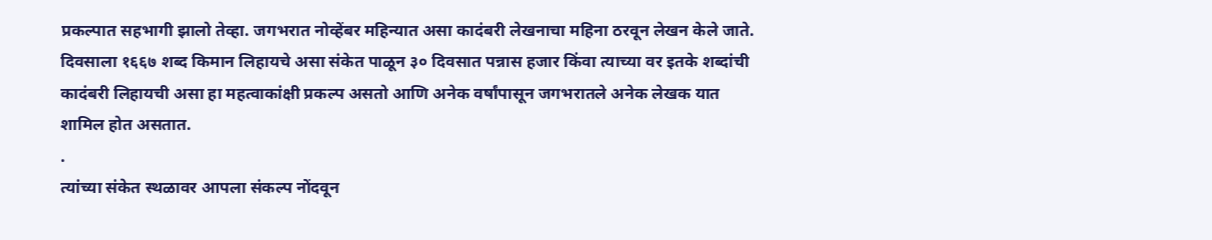प्रकल्पात सहभागी झालो तेव्हा. जगभरात नोव्हेंबर महिन्यात असा कादंबरी लेखनाचा महिना ठरवून लेखन केले जाते. दिवसाला १६६७ शब्द किमान लिहायचे असा संकेत पाळून ३० दिवसात पन्नास हजार किंवा त्याच्या वर इतके शब्दांची कादंबरी लिहायची असा हा महत्वाकांक्षी प्रकल्प असतो आणि अनेक वर्षांपासून जगभरातले अनेक लेखक यात शामिल होत असतात.
.
त्यांच्या संकेत स्थळावर आपला संकल्प नोंदवून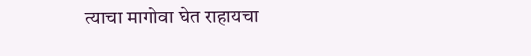त्याचा मागोवा घेत राहायचा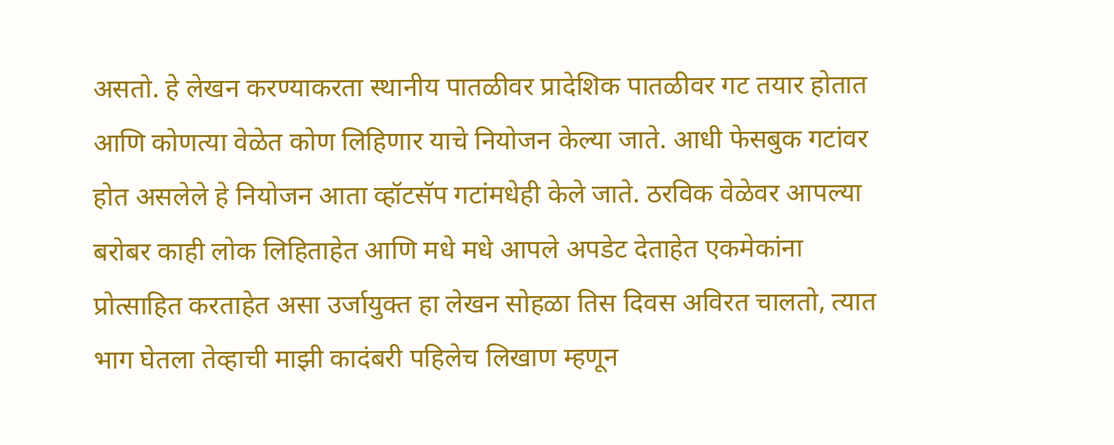असतो. हे लेखन करण्याकरता स्थानीय पातळीवर प्रादेशिक पातळीवर गट तयार होतात आणि कोणत्या वेळेत कोण लिहिणार याचे नियोजन केल्या जाते. आधी फेसबुक गटांवर होत असलेले हे नियोजन आता व्हॉटसॅप गटांमधेही केले जाते. ठरविक वेळेवर आपल्या बरोबर काही लोक लिहिताहेत आणि मधे मधे आपले अपडेट देताहेत एकमेकांना प्रोत्साहित करताहेत असा उर्जायुक्त हा लेखन सोहळा तिस दिवस अविरत चालतो, त्यात भाग घेतला तेव्हाची माझी कादंबरी पहिलेच लिखाण म्हणून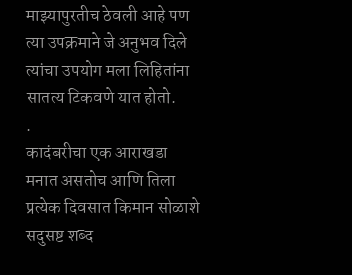माझ्यापुरतीच ठेवली आहे पण त्या उपक्रमाने जे अनुभव दिले त्यांचा उपयोग मला लिहितांना सातत्य टिकवणे यात होतो.
.
कादंबरीचा एक आराखडा मनात असतोच आणि तिला प्रत्येक दिवसात किमान सोळाशे सदुसष्ट शब्द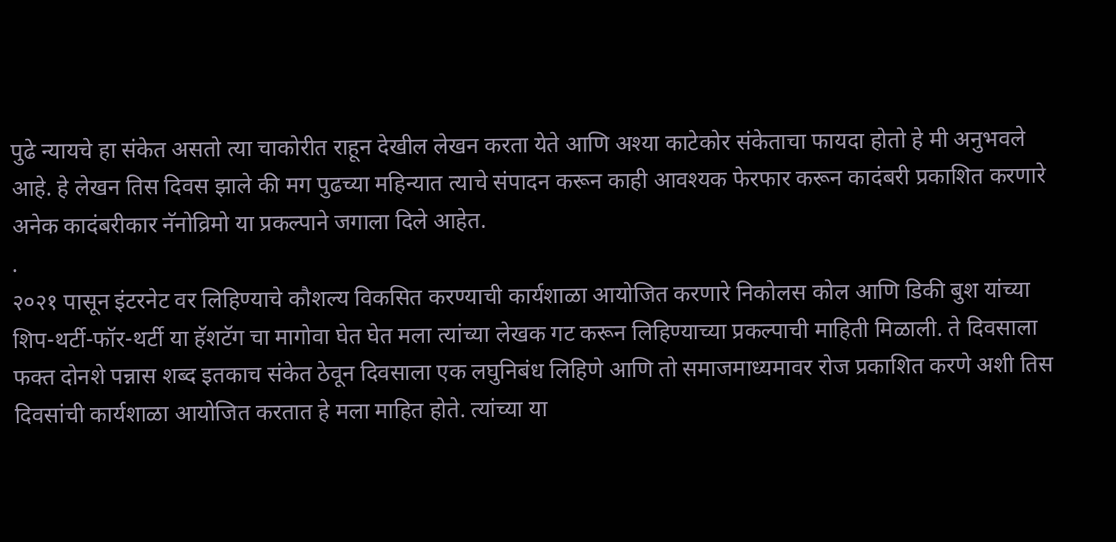पुढे न्यायचे हा संकेत असतो त्या चाकोरीत राहून देखील लेखन करता येते आणि अश्या काटेकोर संकेताचा फायदा होतो हे मी अनुभवले आहे. हे लेखन तिस दिवस झाले की मग पुढच्या महिन्यात त्याचे संपादन करून काही आवश्यक फेरफार करून कादंबरी प्रकाशित करणारे अनेक कादंबरीकार नॅनोव्रिमो या प्रकल्पाने जगाला दिले आहेत.
.
२०२१ पासून इंटरनेट वर लिहिण्याचे कौशल्य विकसित करण्याची कार्यशाळा आयोजित करणारे निकोलस कोल आणि डिकी बुश यांच्या शिप-थर्टी-फॉर-थर्टी या हॅशटॅग चा मागोवा घेत घेत मला त्यांच्या लेखक गट करून लिहिण्याच्या प्रकल्पाची माहिती मिळाली. ते दिवसाला फक्त दोनशे पन्नास शब्द इतकाच संकेत ठेवून दिवसाला एक लघुनिबंध लिहिणे आणि तो समाजमाध्यमावर रोज प्रकाशित करणे अशी तिस दिवसांची कार्यशाळा आयोजित करतात हे मला माहित होते. त्यांच्या या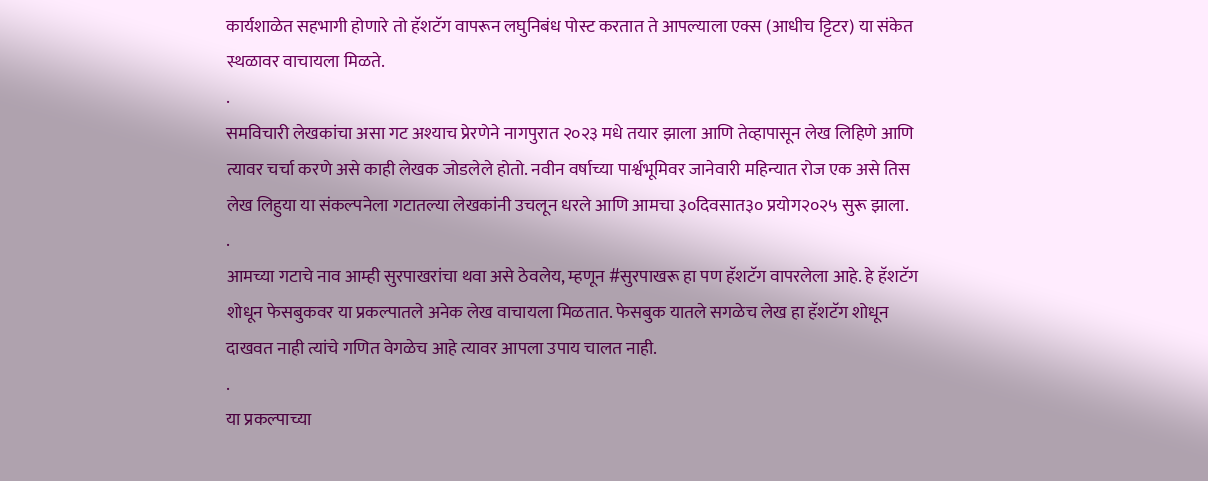कार्यशाळेत सहभागी होणारे तो हॅशटॅग वापरून लघुनिबंध पोस्ट करतात ते आपल्याला एक्स (आधीच ट्टिटर) या संकेत स्थळावर वाचायला मिळते.
.
समविचारी लेखकांचा असा गट अश्याच प्रेरणेने नागपुरात २०२३ मधे तयार झाला आणि तेव्हापासून लेख लिहिणे आणि त्यावर चर्चा करणे असे काही लेखक जोडलेले होतो. नवीन वर्षाच्या पार्श्वभूमिवर जानेवारी महिन्यात रोज एक असे तिस लेख लिहुया या संकल्पनेला गटातल्या लेखकांनी उचलून धरले आणि आमचा ३०दिवसात३० प्रयोग२०२५ सुरू झाला.
.
आमच्या गटाचे नाव आम्ही सुरपाखरांचा थवा असे ठेवलेय, म्हणून #सुरपाखरू हा पण हॅशटॅग वापरलेला आहे. हे हॅशटॅग शोधून फेसबुकवर या प्रकल्पातले अनेक लेख वाचायला मिळतात. फेसबुक यातले सगळेच लेख हा हॅशटॅग शोधून दाखवत नाही त्यांचे गणित वेगळेच आहे त्यावर आपला उपाय चालत नाही.
.
या प्रकल्पाच्या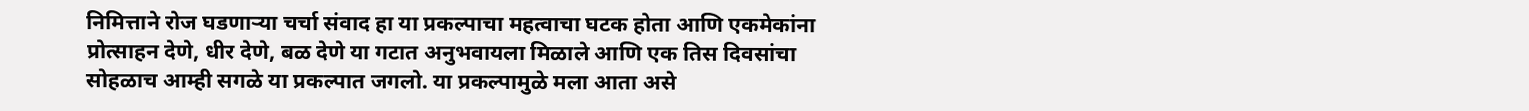निमित्ताने रोज घडणाऱ्या चर्चा संवाद हा या प्रकल्पाचा महत्वाचा घटक होता आणि एकमेकांना प्रोत्साहन देणे, धीर देणे, बळ देणे या गटात अनुभवायला मिळाले आणि एक तिस दिवसांचा सोहळाच आम्ही सगळे या प्रकल्पात जगलो. या प्रकल्पामुळे मला आता असे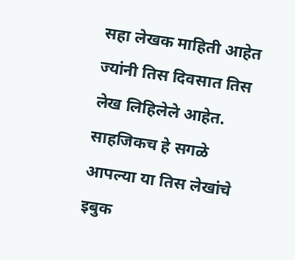सहा लेखक माहिती आहेत ज्यांनी तिस दिवसात तिस लेख लिहिलेले आहेत. साहजिकच हे सगळे आपल्या या तिस लेखांचे इबुक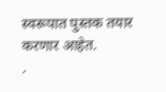स्वरूपात पुस्तक तयार करणार आहेत.
.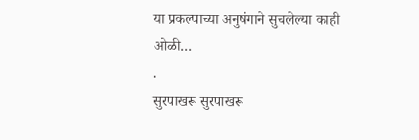या प्रकल्पाच्या अनुषंगाने सुचलेल्या काही ओळी…
.
सुरपाखरू सुरपाखरू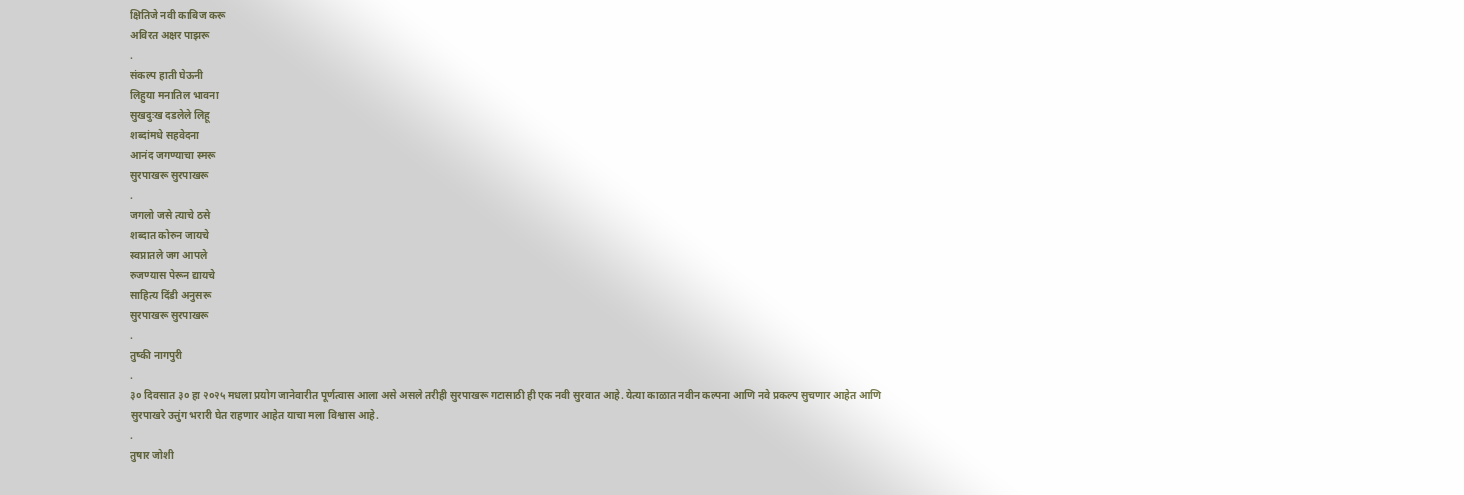क्षितिजे नवी काबिज करू
अविरत अक्षर पाझरू
.
संकल्प हाती घेऊनी
लिहुया मनातिल भावना
सुखदुःख दडलेले लिहू
शब्दांमधे सहवेदना
आनंद जगण्याचा स्मरू
सुरपाखरू सुरपाखरू
.
जगलो जसे त्याचे ठसे
शब्दात कोरुन जायचे
स्वप्नातले जग आपले
रुजण्यास पेरून द्यायचे
साहित्य दिंडी अनुसरू
सुरपाखरू सुरपाखरू
.
तुष्की नागपुरी
.
३० दिवसात ३० हा २०२५ मधला प्रयोग जानेवारीत पूर्णत्वास आला असे असले तरीही सुरपाखरू गटासाठी ही एक नवी सुरवात आहे. येत्या काळात नवीन कल्पना आणि नवे प्रकल्प सुचणार आहेत आणि सुरपाखरे उत्तुंग भरारी घेत राहणार आहेत याचा मला विश्वास आहे.
.
तुषार जोशी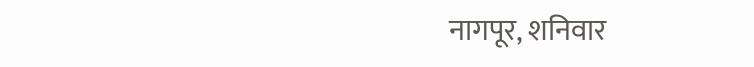नागपूर, शनिवार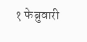१ फेब्रुवारी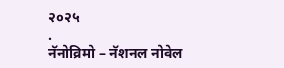२०२५
.
नॅनोव्रिमो – नॅशनल नोवेल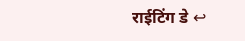राईटिंग डे ↩